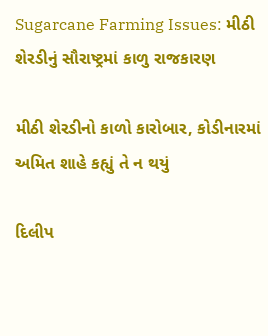Sugarcane Farming Issues: મીઠી શેરડીનું સૌરાષ્ટ્રમાં કાળુ રાજકારણ

મીઠી શેરડીનો કાળો કારોબાર, કોડીનારમાં અમિત શાહે કહ્યું તે ન થયું

દિલીપ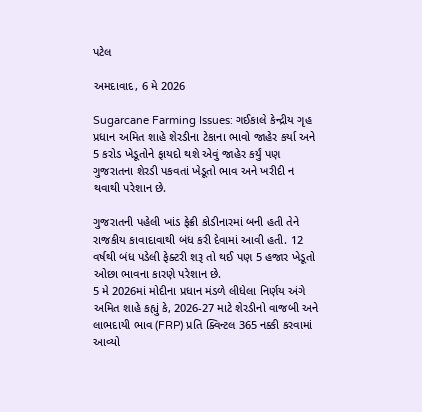પટેલ

અમદાવાદ, 6 મે 2026

Sugarcane Farming Issues: ગઈકાલે કેન્દ્રીય ગૃહ પ્રધાન અમિત શાહે શેરડીના ટેકાના ભાવો જાહેર કર્યા અને 5 કરોડ ખેડૂતોને ફાયદો થશે એવું જાહેર કર્યું પણ ગુજરાતના શેરડી પકવતાં ખેડૂતો ભાવ અને ખરીદી ન થવાથી પરેશાન છે.

ગુજરાતની પહેલી ખાંડ ફેક્રી કોડીનારમાં બની હતી તેને રાજકીય કાવાદાવાથી બંધ કરી દેવામાં આવી હતી. 12 વર્ષથી બંધ પડેલી ફેક્ટરી શરૂ તો થઈ પણ 5 હજાર ખેડૂતો ઓછા ભાવના કારણે પરેશાન છે.
5 મે 2026માં મોદીના પ્રધાન મંડળે લીધેલા નિર્ણય અંગે અમિત શાહે કહ્યું કે, 2026-27 માટે શેરડીનો વાજબી અને લાભદાયી ભાવ (FRP) પ્રતિ ક્વિન્ટલ 365 નક્કી કરવામાં આવ્યો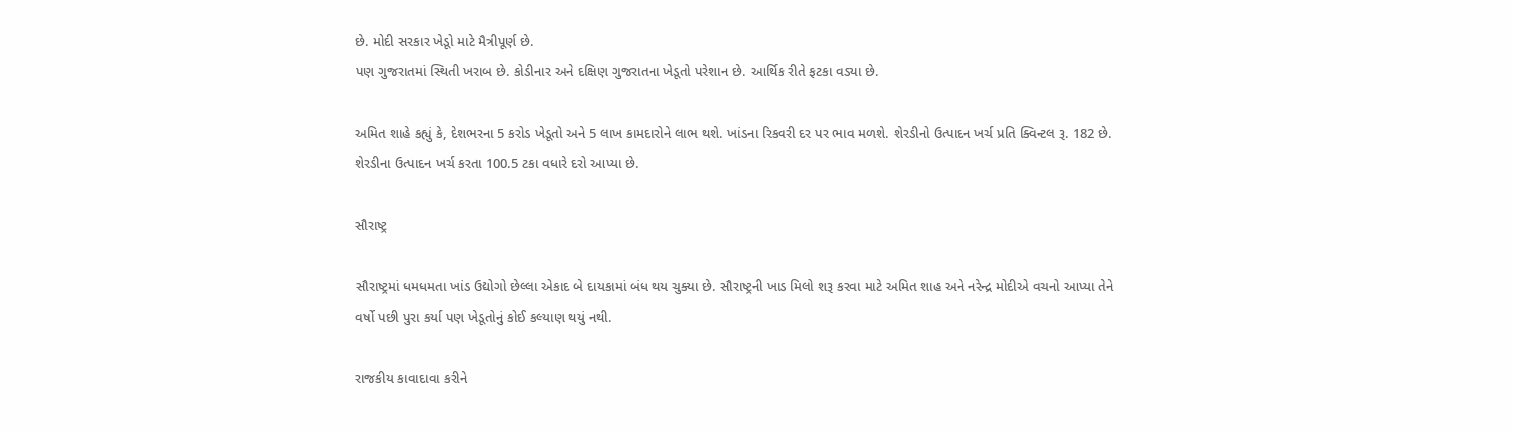છે. મોદી સરકાર ખેડૂો માટે મૈત્રીપૂર્ણ છે.
પણ ગુજરાતમાં સ્થિતી ખરાબ છે. કોડીનાર અને દક્ષિણ ગુજરાતના ખેડૂતો પરેશાન છે. આર્થિક રીતે ફટકા વડ્યા છે.

અમિત શાહે કહ્યું કે, દેશભરના 5 કરોડ ખેડૂતો અને 5 લાખ કામદારોને લાભ થશે. ખાંડના રિકવરી દર પર ભાવ મળશે. શેરડીનો ઉત્પાદન ખર્ચ પ્રતિ ક્વિન્ટલ રૂ. 182 છે. શેરડીના ઉત્પાદન ખર્ચ કરતા 100.5 ટકા વધારે દરો આપ્યા છે.

સૌરાષ્ટ્ર

સૌરાષ્ટ્રમાં ધમધમતા ખાંડ ઉદ્યોગો છેલ્લા એકાદ બે દાયકામાં બંધ થય ચુક્યા છે. સૌરાષ્ટ્રની ખાડ મિલો શરૂ કરવા માટે અમિત શાહ અને નરેન્દ્ર મોદીએ વચનો આપ્યા તેને વર્ષો પછી પુરા કર્યા પણ ખેડૂતોનું કોઈ કલ્યાણ થયું નથી.

રાજકીય કાવાદાવા કરીને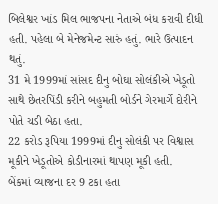બિલેશ્વર ખાંડ મિલ ભાજપના નેતાએ બંધ કરાવી દીધી હતી. પહેલા બે મેનેજમેન્ટ સારું હતું. ભારે ઉત્પાદન થતું.
31 મે 1999માં સાંસદ દીનુ બોઘા સોલંકીએ ખેડૂતો સાથે છેતરપિંડી કરીને બહુમતી બોર્ડને ગેરમાર્ગે દોરીને પોતે ચડી બેઠા હતા.
22 કરોડ રૂપિયા 1999માં દીનુ સોલંકી પર વિશ્વાસ મૂકીને ખેડૂતોએ કોડીનારમાં થાપણ મૂકી હતી.
બેંકમાં વ્યાજના દર 9 ટકા હતા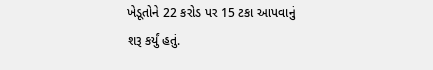ખેડૂતોને 22 કરોડ પર 15 ટકા આપવાનું શરૂ કર્યું હતું.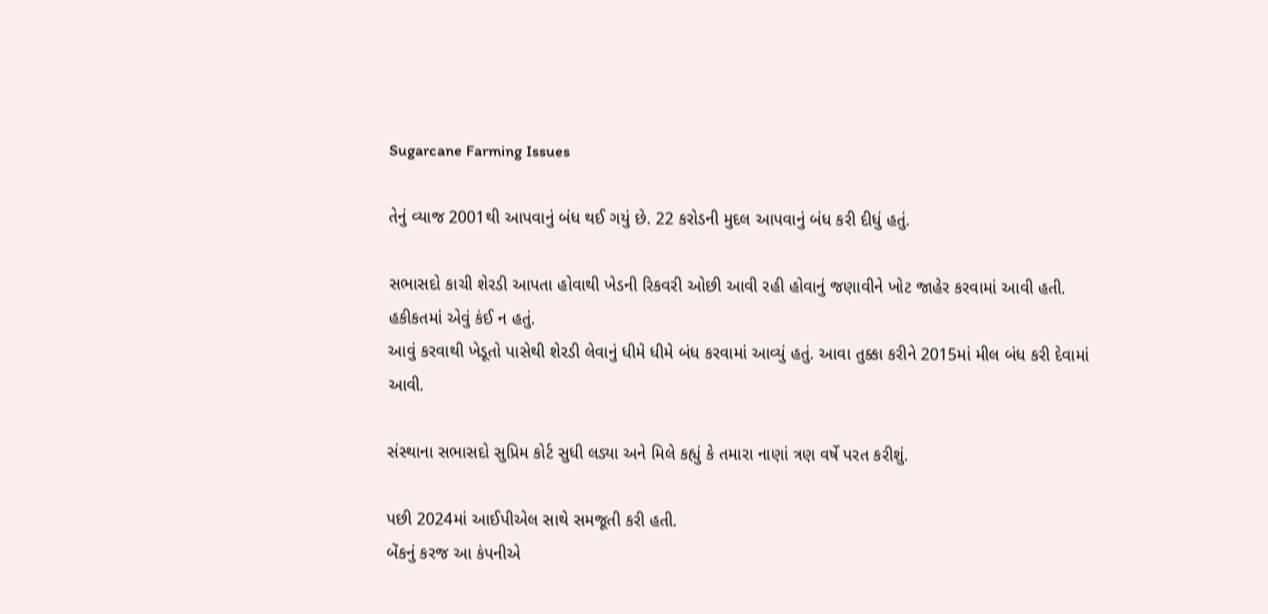Sugarcane Farming Issues

તેનું વ્યાજ 2001થી આપવાનું બંધ થઈ ગયું છે. 22 કરોડની મુદલ આપવાનું બંધ કરી દીધું હતું.

સભાસદો કાચી શેરડી આપતા હોવાથી ખેડની રિકવરી ઓછી આવી રહી હોવાનું જણાવીને ખોટ જાહેર કરવામાં આવી હતી. હકીકતમાં એવું કંઈ ન હતું.
આવું કરવાથી ખેડૂતો પાસેથી શેરડી લેવાનું ધીમે ધીમે બંધ કરવામાં આવ્યું હતું. આવા તુક્કા કરીને 2015માં મીલ બંધ કરી દેવામાં આવી.

સંસ્થાના સભાસદો સુપ્રિમ કોર્ટ સુધી લડ્યા અને મિલે કહ્યું કે તમારા નાણાં ત્રણ વર્ષે પરત કરીશું.

પછી 2024માં આઈપીએલ સાથે સમજૂતી કરી હતી.
બેંકનું કરજ આ કંપનીએ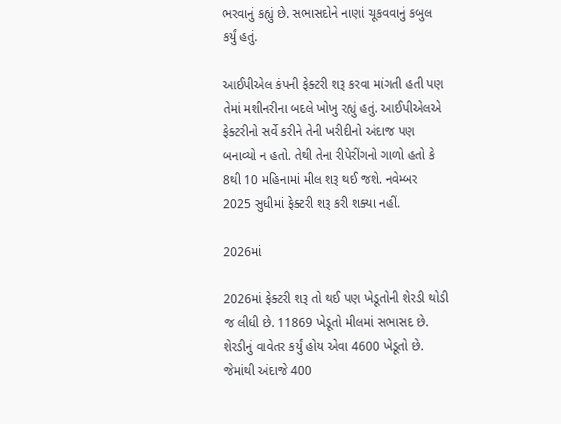ભરવાનું કહ્યું છે. સભાસદોને નાણાં ચૂકવવાનું કબુલ કર્યું હતું.

આઈપીએલ કંપની ફેક્ટરી શરૂ કરવા માંગતી હતી પણ તેમાં મશીનરીના બદલે ખોખુ રહ્યું હતું. આઈપીએલએ ફેક્ટરીનો સર્વે કરીને તેની ખરીદીનો અંદાજ પણ બનાવ્યો ન હતો. તેથી તેના રીપેરીંગનો ગાળો હતો કે 8થી 10 મહિનામાં મીલ શરૂ થઈ જશે. નવેમ્બર 2025 સુધીમાં ફેક્ટરી શરૂ કરી શક્યા નહીં.

2026માં

2026માં ફેક્ટરી શરૂ તો થઈ પણ ખેડૂતોની શેરડી થોડી જ લીધી છે. 11869 ખેડૂતો મીલમાં સભાસદ છે. શેરડીનું વાવેતર કર્યું હોય એવા 4600 ખેડૂતો છે. જેમાંથી અંદાજે 400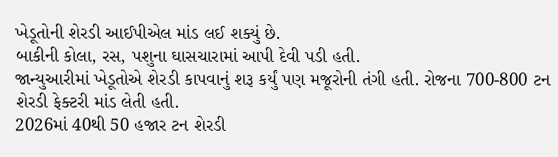ખેડૂતોની શેરડી આઈપીએલ માંડ લઈ શક્યું છે.
બાકીની કોલા, રસ, પશુના ઘાસચારામાં આપી દેવી પડી હતી.
જાન્યુઆરીમાં ખેડૂતોએ શેરડી કાપવાનું શરૂ કર્યું પણ મજૂરોની તંગી હતી. રોજના 700-800 ટન શેરડી ફેક્ટરી માંડ લેતી હતી.
2026માં 40થી 50 હજાર ટન શેરડી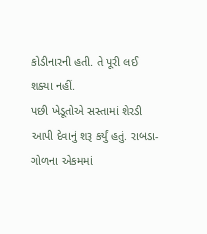કોડીનારની હતી. તે પૂરી લઈ શક્યા નહીં.
પછી ખેડૂતોએ સસ્તામાં શેરડી આપી દેવાનું શરૂ કર્યું હતું. રાબડા-ગોળના એકમમાં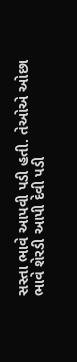સસ્તા ભાવે આપવી પડી હતી. તેઓએ ઓછા ભાવે શેરડી આપી દેવી પડી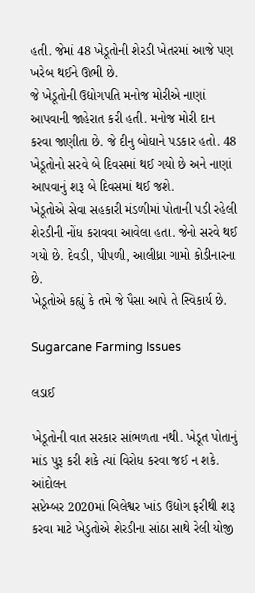હતી. જેમાં 48 ખેડૂતોની શેરડી ખેતરમાં આજે પણ ખરેબ થઈને ઊભી છે.
જે ખેડૂતોની ઉદ્યોગપતિ મનોજ મોરીએ નાણાં આપવાની જાહેરાત કરી હતી. મનોજ મોરી દાન કરવા જાણીતા છે. જે દીનુ બોઘાને પડકાર હતો. 48 ખેડૂતોનો સરવે બે દિવસમાં થઈ ગયો છે અને નાણાં આપવાનું શરૂ બે દિવસમાં થઈ જશે.
ખેડૂતોએ સેવા સહકારી મંડળીમાં પોતાની પડી રહેલી શેરડીની નોંધ કરાવવા આવેલા હતા. જેનો સરવે થઈ ગયો છે. દેવડી, પીપળી, આલીધ્રા ગામો કોડીનારના છે.
ખેડૂતોએ કહ્યું કે તમે જે પૈસા આપે તે સ્વિકાર્ય છે.

Sugarcane Farming Issues

લડાઈ

ખેડૂતોની વાત સરકાર સાંભળતા નથી. ખેડૂત પોતાનું માંડ પુરૂ કરી શકે ત્યાં વિરોધ કરવા જઈ ન શકે.
આંદોલન
સપ્ટેમ્બર 2020માં બિલેશ્વર ખાંડ ઉદ્યોગ ફરીથી શરૂ કરવા માટે ખેડુતોએ શેરડીના સાંઠા સાથે રેલી યોજી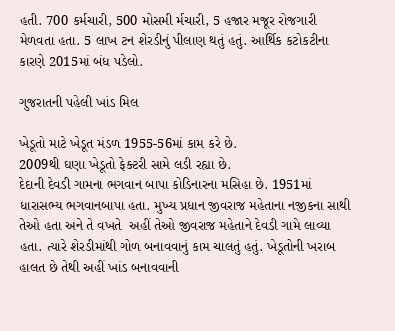હતી. 700 કર્મચારી, 500 મોસમી ર્મચારી, 5 હજાર મજૂર રોજગારી મેળવતા હતા. 5 લાખ ટન શેરડીનું પીલાણ થતું હતું. આર્થિક કટોકટીના કારણે 2015માં બંધ પડેલો.

ગુજરાતની પહેલી ખાંડ મિલ

ખેડૂતો માટે ખેડૂત મંડળ 1955-56માં કામ કરે છે.
2009થી ઘણા ખેડૂતો ફેક્ટરી સામે લડી રહ્યા છે.
દેદાની દેવડી ગામના ભગવાન બાપા કોડિનારના મસિહા છે. 1951માં ધારાસભ્ય ભગવાનબાપા હતા. મુખ્ય પ્રધાન જીવરાજ મહેતાના નજીકના સાથી તેઓ હતા અને તે વખતે  અહીં તેઓ જીવરાજ મહેતાને દેવડી ગામે લાવ્યા હતા. ત્યારે શેરડીમાંથી ગોળ બનાવવાનું કામ ચાલતું હતું. ખેડૂતોની ખરાબ હાલત છે તેથી અહીં ખાંડ બનાવવાની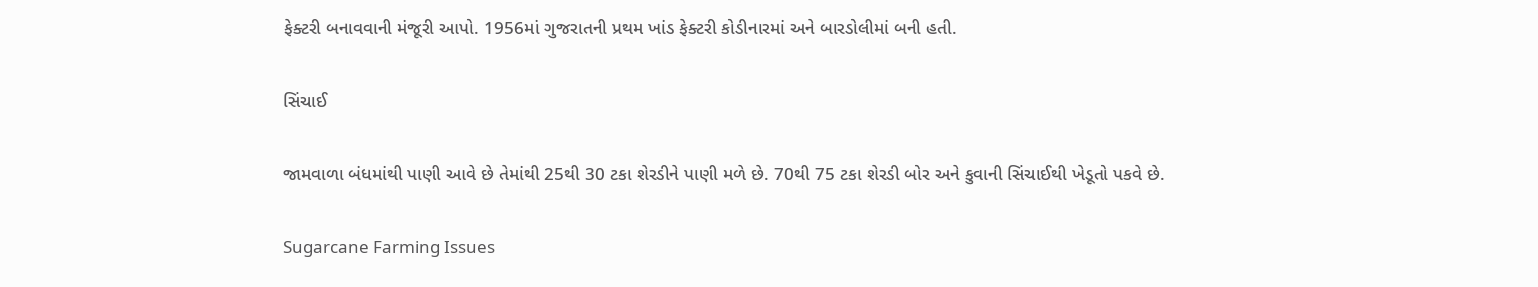ફેક્ટરી બનાવવાની મંજૂરી આપો. 1956માં ગુજરાતની પ્રથમ ખાંડ ફેક્ટરી કોડીનારમાં અને બારડોલીમાં બની હતી.

સિંચાઈ

જામવાળા બંધમાંથી પાણી આવે છે તેમાંથી 25થી 30 ટકા શેરડીને પાણી મળે છે. 70થી 75 ટકા શેરડી બોર અને કુવાની સિંચાઈથી ખેડૂતો પકવે છે.

Sugarcane Farming Issues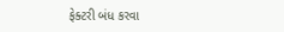ફેક્ટરી બંધ કરવા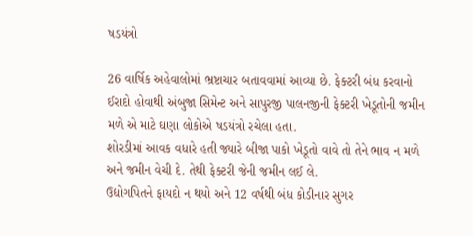ષડયંત્રો

26 વાર્ષિક અહેવાલોમાં ભ્રષ્ટાચાર બતાવવામાં આવ્યા છે. ફેક્ટરી બંધ કરવાનો ઈરાદો હોવાથી અંબુજા સિમેન્ટ અને સાપુરજી પાલનજીની ફેક્ટરી ખેડૂતોની જમીન મળે એ માટે ઘણા લોકોએ ષડયંત્રો રચેલા હતા.
શોરડીમાં આવક વધારે હતી જ્યારે બીજા પાકો ખેડૂતો વાવે તો તેને ભાવ ન મળે અને જમીન વેચી દે. તેથી ફેક્ટરી જેની જમીન લઈ લે.
ઉદ્યોગપિતને ફાયદો ન થયો અને 12 વર્ષથી બંધ કોડીનાર સુગર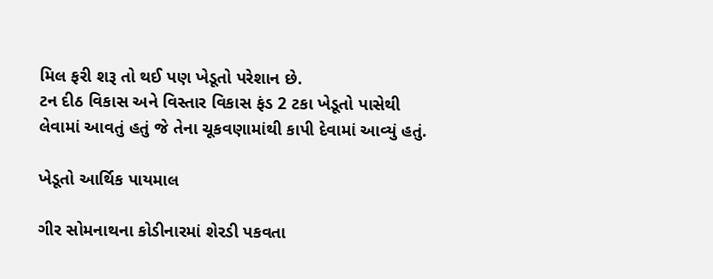મિલ ફરી શરૂ તો થઈ પણ ખેડૂતો પરેશાન છે.
ટન દીઠ વિકાસ અને વિસ્તાર વિકાસ ફંડ 2 ટકા ખેડૂતો પાસેથી લેવામાં આવતું હતું જે તેના ચૂકવણામાંથી કાપી દેવામાં આવ્યું હતું.

ખેડૂતો આર્થિક પાયમાલ

ગીર સોમનાથના કોડીનારમાં શેરડી પકવતા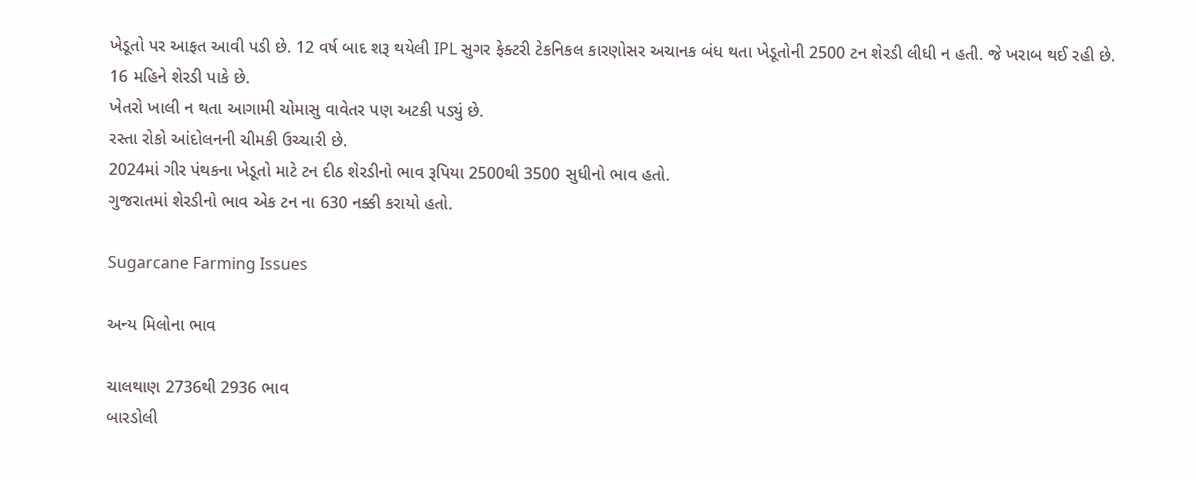ખેડૂતો પર આફત આવી પડી છે. 12 વર્ષ બાદ શરૂ થયેલી IPL સુગર ફેક્ટરી ટેકનિકલ કારણોસર અચાનક બંધ થતા ખેડૂતોની 2500 ટન શેરડી લીધી ન હતી. જે ખરાબ થઈ રહી છે.
16 મહિને શેરડી પાકે છે.
ખેતરો ખાલી ન થતા આગામી ચોમાસુ વાવેતર પણ અટકી પડ્યું છે.
રસ્તા રોકો આંદોલનની ચીમકી ઉચ્ચારી છે.
2024માં ગીર પંથકના ખેડૂતો માટે ટન દીઠ શેરડીનો ભાવ રૂપિયા 2500થી 3500 સુધીનો ભાવ હતો.
ગુજરાતમાં શેરડીનો ભાવ એક ટન ના 630 નક્કી કરાયો હતો.

Sugarcane Farming Issues

અન્ય મિલોના ભાવ

ચાલથાણ 2736થી 2936 ભાવ
બારડોલી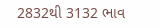2832થી 3132 ભાવ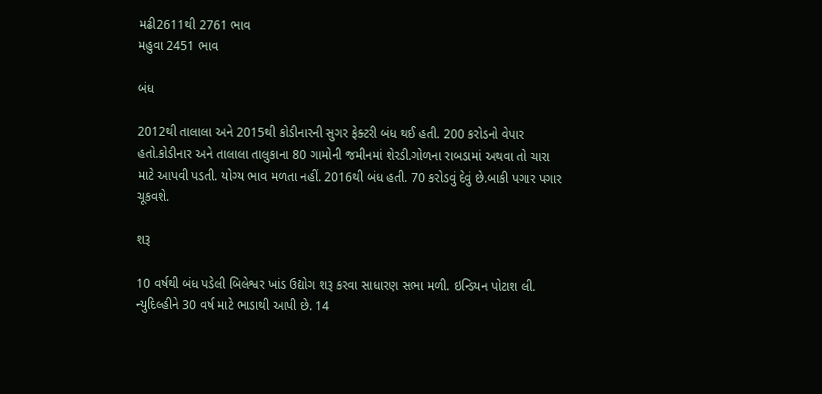મઢી2611થી 2761 ભાવ
મહુવા 2451 ભાવ

બંધ

2012થી તાલાલા અને 2015થી કોડીનારની સુગર ફેક્ટરી બંધ થઈ હતી. 200 કરોડનો વેપાર હતો.કોડીનાર અને તાલાલા તાલુકાના 80 ગામોની જમીનમાં શેરડી.ગોળના રાબડામાં અથવા તો ચારા માટે આપવી પડતી. યોગ્ય ભાવ મળતા નહીં. 2016થી બંધ હતી. 70 કરોડવું દેવું છે.બાકી પગાર પગાર ચૂકવશે.

શરૂ

10 વર્ષથી બંધ પડેલી બિલેશ્વર ખાંડ ઉદ્યોગ શરૂ કરવા સાધારણ સભા મળી. ઇન્ડિયન પોટાશ લી. ન્યુદિલ્હીને 30 વર્ષ માટે ભાડાથી આપી છે. 14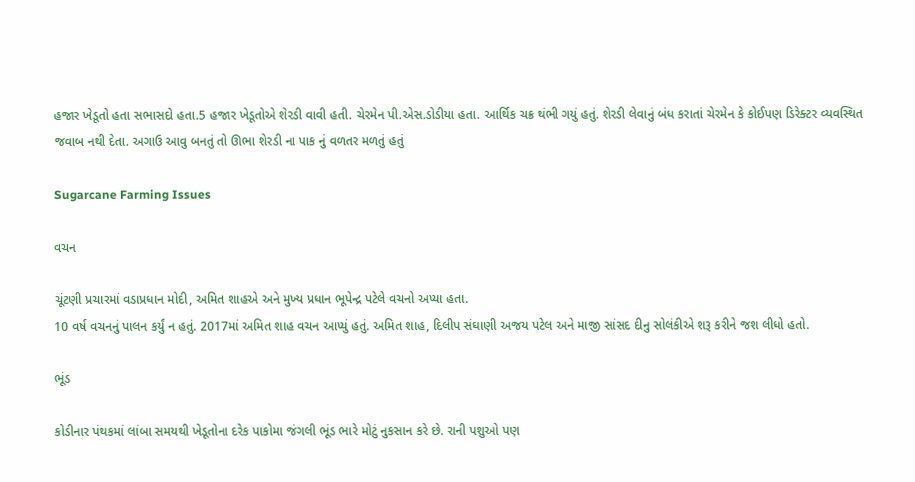હજાર ખેડૂતો હતા સભાસદો હતા.5 હજાર ખેડૂતોએ શેરડી વાવી હતી. ચેરમેન પી.એસ.ડોડીયા હતા. આર્થિક ચક્ર થંભી ગયું હતું. શેરડી લેવાનું બંધ કરાતાં ચેરમેન કે કોઈપણ ડિરેક્ટર વ્યવસ્થિત જવાબ નથી દેતા. અગાઉ આવુ બનતું તો ઊભા શેરડી ના પાક નું વળતર મળતું હતું

Sugarcane Farming Issues

વચન

ચૂંટણી પ્રચારમાં વડાપ્રધાન મોદી, અમિત શાહએ અને મુખ્ય પ્રધાન ભૂપેન્દ્ર પટેલે વચનો અપ્યા હતા.
10 વર્ષ વચનનું પાલન કર્યું ન હતું. 2017માં અમિત શાહ વચન આપ્યું હતું. અમિત શાહ, દિલીપ સંઘાણી અજય પટેલ અને માજી સાંસદ દીનુ સોલંકીએ શરૂ કરીને જશ લીધો હતો.

ભૂંડ

કોડીનાર પંથકમાં લાંબા સમયથી ખેડૂતોના દરેક પાકોમા જંગલી ભૂંડ ભારે મોટું નુકસાન કરે છે. રાની પશુઓ પણ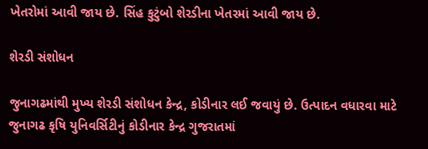ખેતરોમાં આવી જાય છે. સિંહ કુટુંબો શેરડીના ખેતરમાં આવી જાય છે.

શેરડી સંશોધન

જુનાગઢમાંથી મુખ્ય શેરડી સંશોધન કેન્દ્ર, કોડીનાર લઈ જવાયું છે. ઉત્પાદન વધારવા માટે જુનાગઢ કૃષિ યુનિવર્સિટીનું કોડીનાર કેન્દ્ર ગુજરાતમાં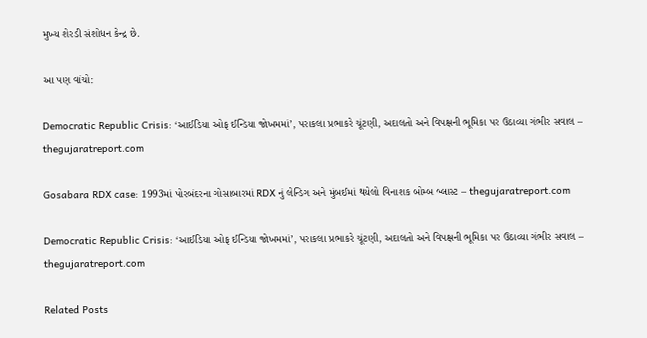મુખ્ય શેરડી સંશોધન કેન્દ્ર છે.

આ પણ વાંચો:

Democratic Republic Crisis: ‘આઈડિયા ઓફ ઈન્ડિયા જોખમમાં’, પરાકલા પ્રભાકરે ચૂંટણી, અદાલતો અને વિપક્ષની ભૂમિકા પર ઉઠાવ્યા ગંભીર સવાલ – thegujaratreport.com

Gosabara RDX case: 1993માં પોરબંદરના ગોસાબારમાં RDX નું લેન્ડિગ અને મુંબઈમાં થયેલો વિનાશક બોમ્બ બ્લાસ્ટ – thegujaratreport.com

Democratic Republic Crisis: ‘આઈડિયા ઓફ ઈન્ડિયા જોખમમાં’, પરાકલા પ્રભાકરે ચૂંટણી, અદાલતો અને વિપક્ષની ભૂમિકા પર ઉઠાવ્યા ગંભીર સવાલ – thegujaratreport.com

Related Posts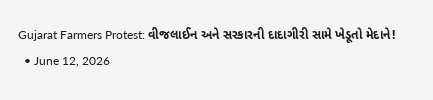Gujarat Farmers Protest: વીજલાઈન અને સરકારની દાદાગીરી સામે ખેડૂતો મેદાને!
  • June 12, 2026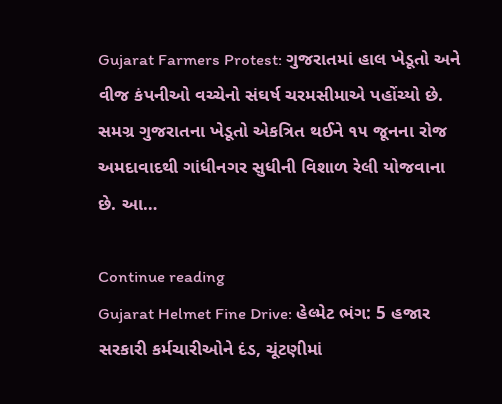Gujarat Farmers Protest: ગુજરાતમાં હાલ ખેડૂતો અને વીજ કંપનીઓ વચ્ચેનો સંઘર્ષ ચરમસીમાએ પહોંચ્યો છે. સમગ્ર ગુજરાતના ખેડૂતો એકત્રિત થઈને ૧૫ જૂનના રોજ અમદાવાદથી ગાંધીનગર સુધીની વિશાળ રેલી યોજવાના છે. આ…

Continue reading
Gujarat Helmet Fine Drive: હેલ્મેટ ભંગ: 5 હજાર સરકારી કર્મચારીઓને દંડ, ચૂંટણીમાં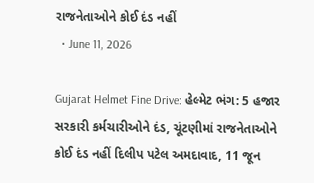રાજનેતાઓને કોઈ દંડ નહીં
  • June 11, 2026

Gujarat Helmet Fine Drive: હેલ્મેટ ભંગ: 5 હજાર સરકારી કર્મચારીઓને દંડ, ચૂંટણીમાં રાજનેતાઓને કોઈ દંડ નહીં દિલીપ પટેલ અમદાવાદ, 11 જૂન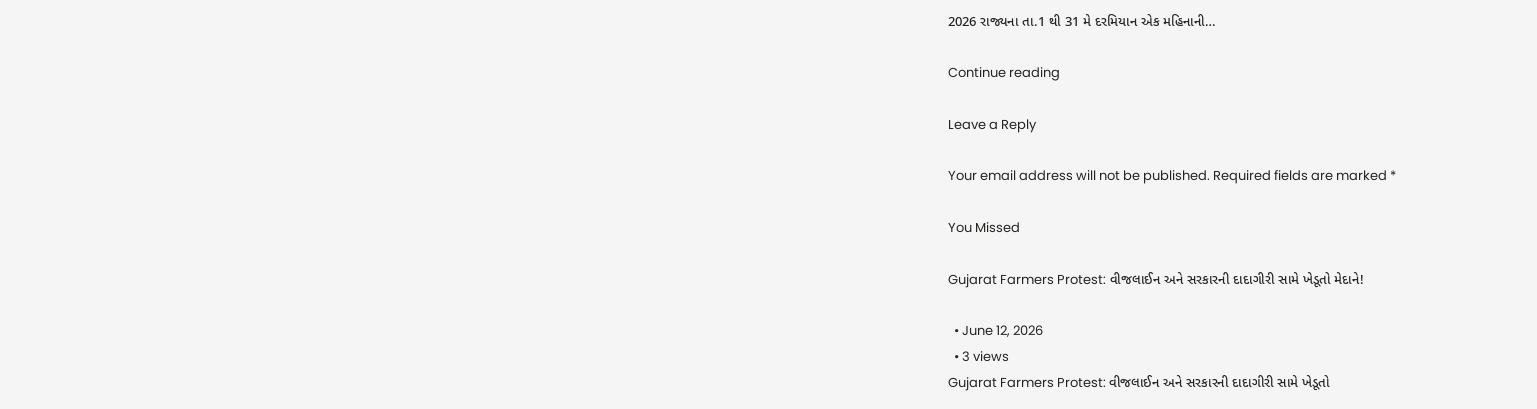2026 રાજ્યના તા.1 થી 31 મે દરમિયાન એક મહિનાની…

Continue reading

Leave a Reply

Your email address will not be published. Required fields are marked *

You Missed

Gujarat Farmers Protest: વીજલાઈન અને સરકારની દાદાગીરી સામે ખેડૂતો મેદાને!

  • June 12, 2026
  • 3 views
Gujarat Farmers Protest: વીજલાઈન અને સરકારની દાદાગીરી સામે ખેડૂતો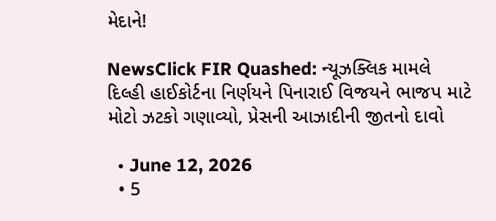મેદાને!

NewsClick FIR Quashed: ન્યૂઝક્લિક મામલે દિલ્હી હાઈકોર્ટના નિર્ણયને પિનારાઈ વિજયને ભાજપ માટે મોટો ઝટકો ગણાવ્યો, પ્રેસની આઝાદીની જીતનો દાવો

  • June 12, 2026
  • 5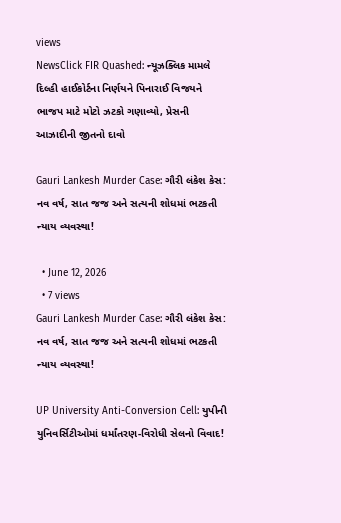views
NewsClick FIR Quashed: ન્યૂઝક્લિક મામલે દિલ્હી હાઈકોર્ટના નિર્ણયને પિનારાઈ વિજયને ભાજપ માટે મોટો ઝટકો ગણાવ્યો, પ્રેસની આઝાદીની જીતનો દાવો

Gauri Lankesh Murder Case: ગૌરી લંકેશ કેસ: નવ વર્ષ, સાત જજ અને સત્યની શોધમાં ભટકતી ન્યાય વ્યવસ્થા!

  • June 12, 2026
  • 7 views
Gauri Lankesh Murder Case: ગૌરી લંકેશ કેસ: નવ વર્ષ, સાત જજ અને સત્યની શોધમાં ભટકતી ન્યાય વ્યવસ્થા!

UP University Anti-Conversion Cell: યુપીની યુનિવર્સિટીઓમાં ધર્માંતરણ-વિરોધી સેલનો વિવાદ!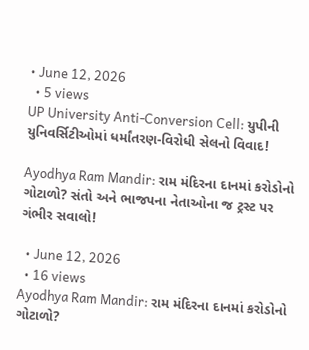• June 12, 2026
  • 5 views
UP University Anti-Conversion Cell: યુપીની યુનિવર્સિટીઓમાં ધર્માંતરણ-વિરોધી સેલનો વિવાદ!

Ayodhya Ram Mandir: રામ મંદિરના દાનમાં કરોડોનો ગોટાળો? સંતો અને ભાજપના નેતાઓના જ ટ્રસ્ટ પર ગંભીર સવાલો!

  • June 12, 2026
  • 16 views
Ayodhya Ram Mandir: રામ મંદિરના દાનમાં કરોડોનો ગોટાળો?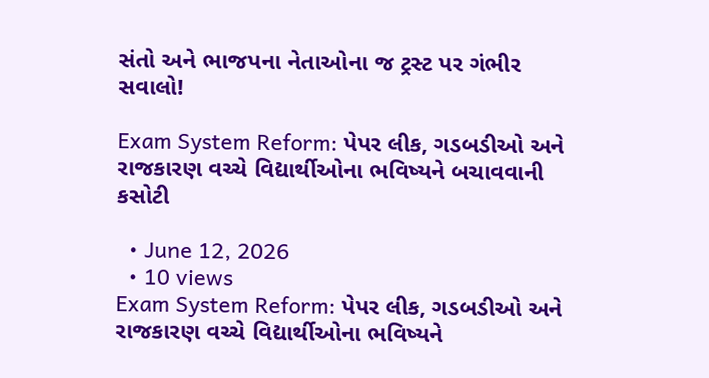સંતો અને ભાજપના નેતાઓના જ ટ્રસ્ટ પર ગંભીર સવાલો!

Exam System Reform: પેપર લીક, ગડબડીઓ અને રાજકારણ વચ્ચે વિદ્યાર્થીઓના ભવિષ્યને બચાવવાની કસોટી

  • June 12, 2026
  • 10 views
Exam System Reform: પેપર લીક, ગડબડીઓ અને રાજકારણ વચ્ચે વિદ્યાર્થીઓના ભવિષ્યને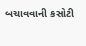બચાવવાની કસોટી